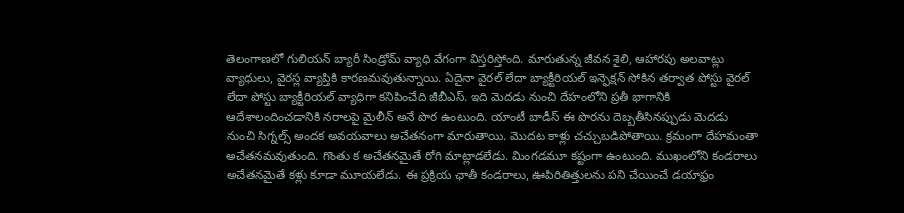తెలంగాణలో గులియన్ బ్యారీ సిండ్రోమ్ వ్యాధి వేగంగా విస్తరిస్తోంది. మారుతున్న జీవన శైలి, ఆహారపు అలవాట్లు వ్యాధులు, వైరస్ల వ్యాప్తికి కారణమవుతున్నాయి. ఏదైనా వైరల్ లేదా బ్యాక్టీరియల్ ఇన్ఫెక్షన్ సోకిన తర్వాత పోస్టు వైరల్ లేదా పోస్టు బ్యాక్టీరియల్ వ్యాధిగా కనిపించేది జీబీఎస్. ఇది మెదడు నుంచి దేహంలోని ప్రతీ భాగానికి ఆదేశాలందించడానికి నరాలపై మైలీన్ అనే పొర ఉంటుంది. యాంటీ బాడీస్ ఈ పొరను దెబ్బతీసినప్పుడు మెదడు నుంచి సిగ్నల్స్ అందక అవయవాలు అచేతనంగా మారుతాయి. మొదట కాళ్లు చచ్చుబడిపోతాయి. క్రమంగా దేహమంతా అచేతనమవుతుంది. గొంతు క అచేతనమైతే రోగి మాట్లాడలేడు. మింగడమూ కష్టంగా ఉంటుంది. ముఖంలోని కండరాలు అచేతనమైతే కళ్లు కూడా మూయలేడు. ఈ ప్రక్రియ ఛాతీ కండరాలు, ఊపిరితిత్తులను పని చేయించే డయాఫ్రం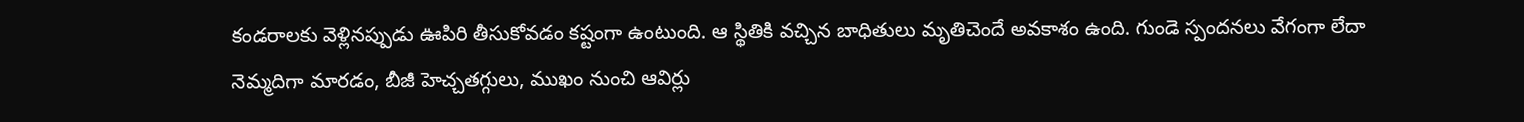కండరాలకు వెళ్లినప్పుడు ఊపిరి తీసుకోవడం కష్టంగా ఉంటుంది. ఆ స్థితికి వచ్చిన బాధితులు మృతిచెందే అవకాశం ఉంది. గుండె స్పందనలు వేగంగా లేదా నెమ్మదిగా మారడం, బీజీ హెచ్చతగ్గులు, ముఖం నుంచి ఆవిర్లు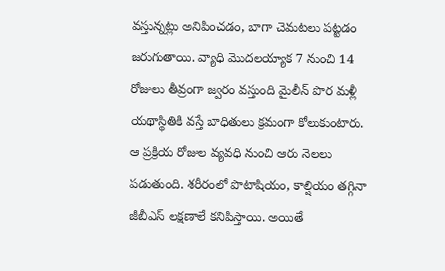వస్తున్నట్లు అనిపించడం, బాగా చెమటలు పట్టడం జరుగుతాయి. వ్యాధి మొదలయ్యాక 7 నుంచి 14 రోజులు తీవ్రంగా జ్వరం వస్తుంది మైలీన్ పొర మళ్లీ యథాస్థితికి వస్తే బాధితులు క్రమంగా కోలుకుంటారు. ఆ ప్రక్రియ రోజుల వ్యవధి నుంచి ఆరు నెలలు పడుతుంది. శరీరంలో పొటాషియం, కాల్షియం తగ్గినా జీబీఎస్ లక్షణాలే కనిపిస్తాయి. అయితే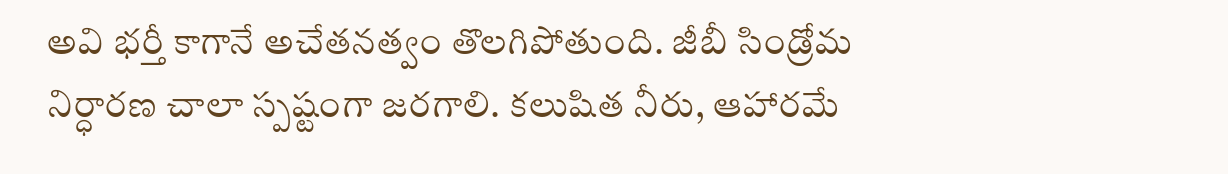అవి భర్తీ కాగానే అచేతనత్వం తొలగిపోతుంది. జీబీ సిండ్రోమ నిర్ధారణ చాలా స్పష్టంగా జరగాలి. కలుషిత నీరు, ఆహారమే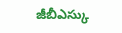జీబీఎస్కు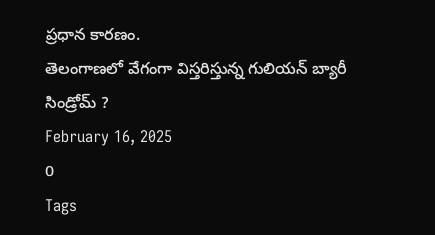ప్రధాన కారణం.
తెలంగాణలో వేగంగా విస్తరిస్తున్న గులియన్ బ్యారీ సిండ్రోమ్ ?
February 16, 2025
0
Tags